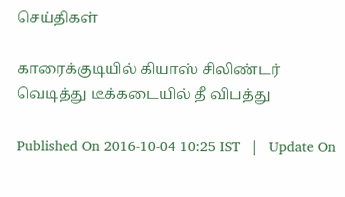செய்திகள்

காரைக்குடியில் கியாஸ் சிலிண்டர் வெடித்து டீக்கடையில் தீ விபத்து

Published On 2016-10-04 10:25 IST   |   Update On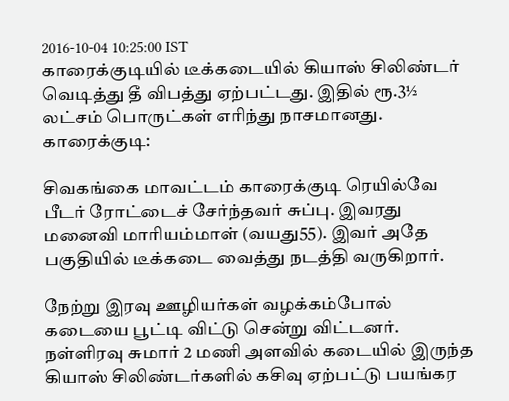2016-10-04 10:25:00 IST
காரைக்குடியில் டீக்கடையில் கியாஸ் சிலிண்டர் வெடித்து தீ விபத்து ஏற்பட்டது. இதில் ரூ.3½ லட்சம் பொருட்கள் எரிந்து நாசமானது.
காரைக்குடி:

சிவகங்கை மாவட்டம் காரைக்குடி ரெயில்வே பீடர் ரோட்டைச் சேர்ந்தவர் சுப்பு. இவரது மனைவி மாரியம்மாள் (வயது55). இவர் அதே பகுதியில் டீக்கடை வைத்து நடத்தி வருகிறார்.

நேற்று இரவு ஊழியர்கள் வழக்கம்போல் கடையை பூட்டி விட்டு சென்று விட்டனர். நள்ளிரவு சுமார் 2 மணி அளவில் கடையில் இருந்த கியாஸ் சிலிண்டர்களில் கசிவு ஏற்பட்டு பயங்கர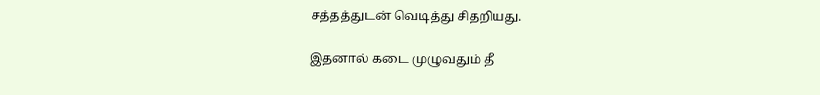சத்தத்துடன் வெடித்து சிதறியது.

இதனால் கடை முழுவதும் தீ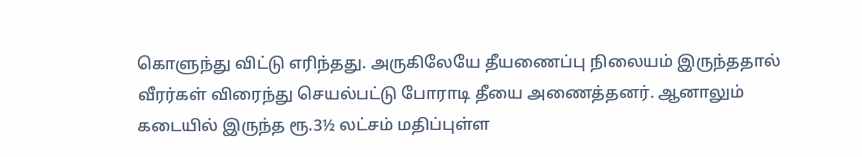கொளுந்து விட்டு எரிந்தது. அருகிலேயே தீயணைப்பு நிலையம் இருந்ததால் வீரர்கள் விரைந்து செயல்பட்டு போராடி தீயை அணைத்தனர். ஆனாலும் கடையில் இருந்த ரூ.3½ லட்சம் மதிப்புள்ள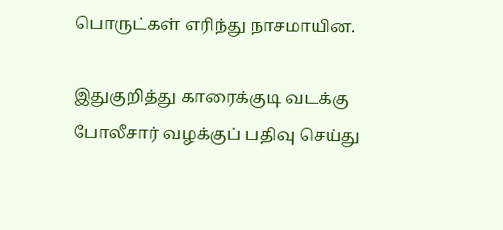பொருட்கள் எரிந்து நாசமாயின.

இதுகுறித்து காரைக்குடி வடக்கு போலீசார் வழக்குப் பதிவு செய்து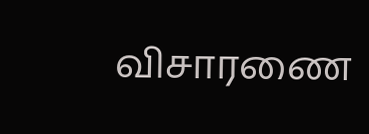விசாரணை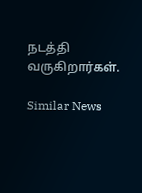நடத்தி வருகிறார்கள்.

Similar News